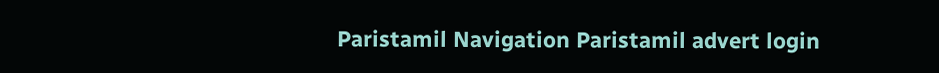Paristamil Navigation Paristamil advert login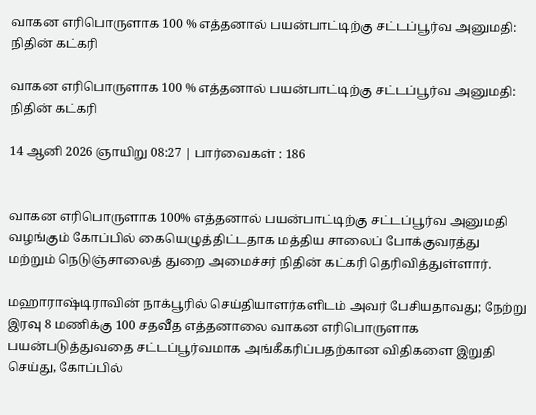வாகன எரிபொருளாக 100 % எத்தனால் பயன்பாட்டிற்கு சட்டப்பூர்வ அனுமதி: நிதின் கட்கரி

வாகன எரிபொருளாக 100 % எத்தனால் பயன்பாட்டிற்கு சட்டப்பூர்வ அனுமதி: நிதின் கட்கரி

14 ஆனி 2026 ஞாயிறு 08:27 | பார்வைகள் : 186


வாகன எரிபொருளாக 100% எத்தனால் பயன்பாட்டிற்கு சட்டப்பூர்வ அனுமதி வழங்கும் கோப்பில் கையெழுத்திட்டதாக மத்திய சாலைப் போக்குவரத்து மற்றும் நெடுஞ்சாலைத் துறை அமைச்சர் நிதின் கட்கரி தெரிவித்துள்ளார்.

மஹாராஷ்டிராவின் நாக்பூரில் செய்தியாளர்களிடம் அவர் பேசியதாவது; நேற்று இரவு 8 மணிக்கு 100 சதவீத எத்தனாலை வாகன எரிபொருளாக பயன்படுத்துவதை சட்டப்பூர்வமாக அங்கீகரிப்பதற்கான விதிகளை இறுதி செய்து, கோப்பில்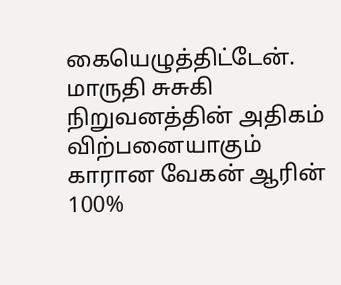கையெழுத்திட்டேன். மாருதி சுசுகி நிறுவனத்தின் அதிகம் விற்பனையாகும் காரான வேகன் ஆரின் 100%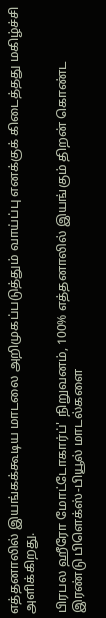எத்தனாலில் இயங்கக்கூடிய மாடலை அறிமுகப்படுத்தும் வாய்ப்பு எனக்குக் கிடைத்தது மகிழ்ச்சி அளிக்கிறது.

பிரபல ஹீரோ மோட்டோகார்ப்' நிறுவனம், 100% எத்தனாலில் இயங்கும் திறன் கொண்ட இரண்டு பிளெக்ஸ்-பியூல் மாடல்களை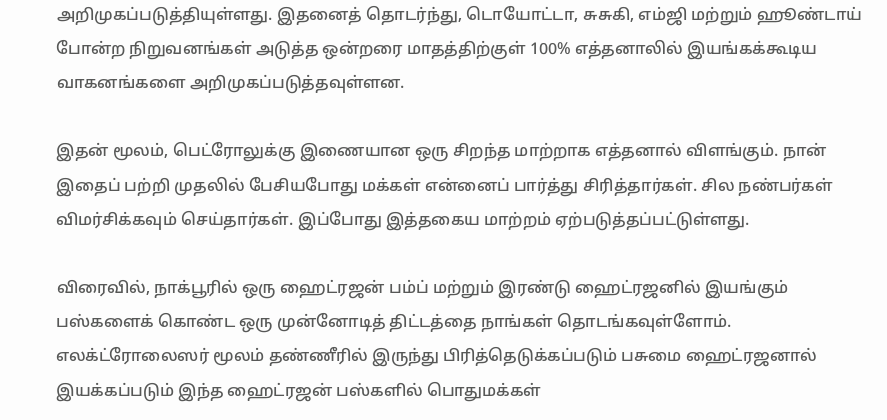அறிமுகப்படுத்தியுள்ளது. இதனைத் தொடர்ந்து, டொயோட்டா, சுசுகி, எம்ஜி மற்றும் ஹூண்டாய் போன்ற நிறுவனங்கள் அடுத்த ஒன்றரை மாதத்திற்குள் 100% எத்தனாலில் இயங்கக்கூடிய வாகனங்களை அறிமுகப்படுத்தவுள்ளன.

இதன் மூலம், பெட்ரோலுக்கு இணையான ஒரு சிறந்த மாற்றாக எத்தனால் விளங்கும். நான் இதைப் பற்றி முதலில் பேசியபோது மக்கள் என்னைப் பார்த்து சிரித்தார்கள். சில நண்பர்கள் விமர்சிக்கவும் செய்தார்கள். இப்போது இத்தகைய மாற்றம் ஏற்படுத்தப்பட்டுள்ளது.

விரைவில், நாக்பூரில் ஒரு ஹைட்ரஜன் பம்ப் மற்றும் இரண்டு ஹைட்ரஜனில் இயங்கும் பஸ்களைக் கொண்ட ஒரு முன்னோடித் திட்டத்தை நாங்கள் தொடங்கவுள்ளோம். எலக்ட்ரோலைஸர் மூலம் தண்ணீரில் இருந்து பிரித்தெடுக்கப்படும் பசுமை ஹைட்ரஜனால் இயக்கப்படும் இந்த ஹைட்ரஜன் பஸ்களில் பொதுமக்கள்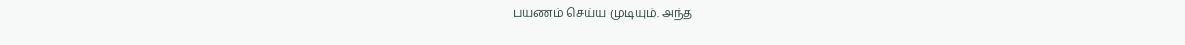பயணம் செய்ய முடியும். அந்த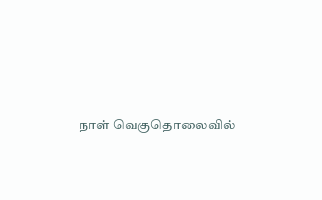நாள் வெகுதொலைவில்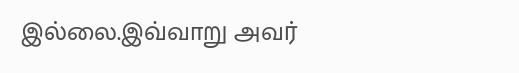இல்லை.இவ்வாறு அவர்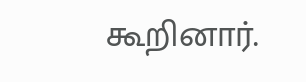கூறினார்.